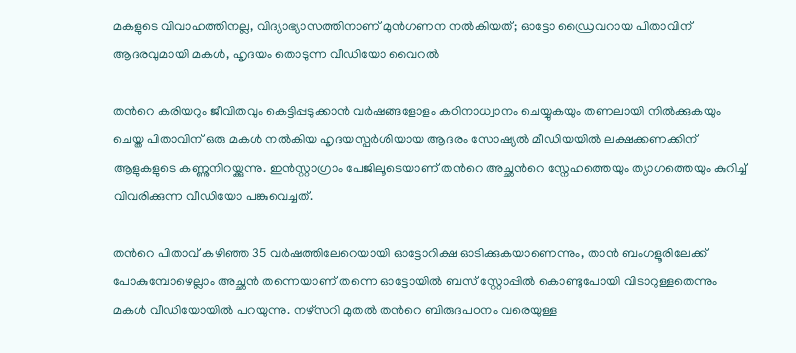മകളുടെ വിവാഹത്തിനല്ല, വിദ്യാഭ്യാസത്തിനാണ് മുൻഗണന നൽകിയത്; ഓട്ടോ ഡ്രൈവറായ പിതാവിന് ആദരവുമായി മകൾ, ഹൃദയം തൊടുന്ന വീഡിയോ വൈറൽ

തന്‍റെ കരിയറും ജീവിതവും കെട്ടിപ്പടുക്കാൻ വർഷങ്ങളോളം കഠിനാധ്വാനം ചെയ്യുകയും തണലായി നിൽക്കുകയും ചെയ്ത പിതാവിന് ഒരു മകൾ നൽകിയ ഹൃദയസ്പർശിയായ ആദരം സോഷ്യൽ മീഡിയയിൽ ലക്ഷക്കണക്കിന് ആളുകളുടെ കണ്ണുനിറയ്ക്കുന്നു. ഇൻസ്റ്റാഗ്രാം പേജിലൂടെയാണ് തന്‍റെ അച്ഛന്‍റെ സ്നേഹത്തെയും ത്യാഗത്തെയും കുറിച്ച് വിവരിക്കുന്ന വീഡിയോ പങ്കുവെച്ചത്.

തന്‍റെ പിതാവ് കഴിഞ്ഞ 35 വർഷത്തിലേറെയായി ഓട്ടോറിക്ഷ ഓടിക്കുകയാണെന്നും, താൻ ബംഗളൂരിലേക്ക് പോകുമ്പോഴെല്ലാം അച്ഛൻ തന്നെയാണ് തന്നെ ഓട്ടോയിൽ ബസ് സ്റ്റോപ്പിൽ കൊണ്ടുപോയി വിടാറുള്ളതെന്നും മകൾ വീഡിയോയിൽ പറയുന്നു. നഴ്സറി മുതൽ തന്‍റെ ബിരുദപഠനം വരെയുള്ള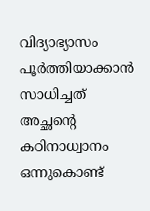വിദ്യാഭ്യാസം പൂർത്തിയാക്കാൻ സാധിച്ചത് അച്ഛന്‍റെ കഠിനാധ്വാനം ഒന്നുകൊണ്ട്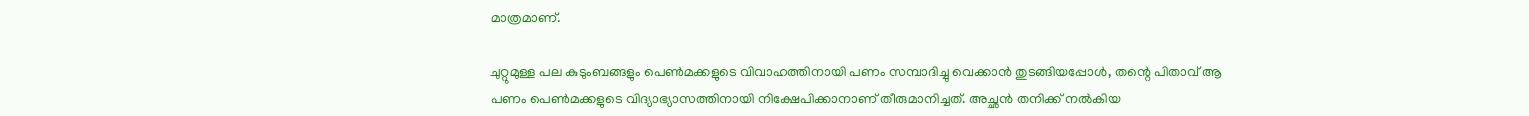മാത്രമാണ്.

ചുറ്റുമുള്ള പല കുടുംബങ്ങളും പെൺമക്കളുടെ വിവാഹത്തിനായി പണം സമ്പാദിച്ചു വെക്കാൻ തുടങ്ങിയപ്പോൾ, തന്റെ പിതാവ് ആ പണം പെൺമക്കളുടെ വിദ്യാഭ്യാസത്തിനായി നിക്ഷേപിക്കാനാണ് തീരുമാനിച്ചത്. അച്ഛൻ തനിക്ക് നൽകിയ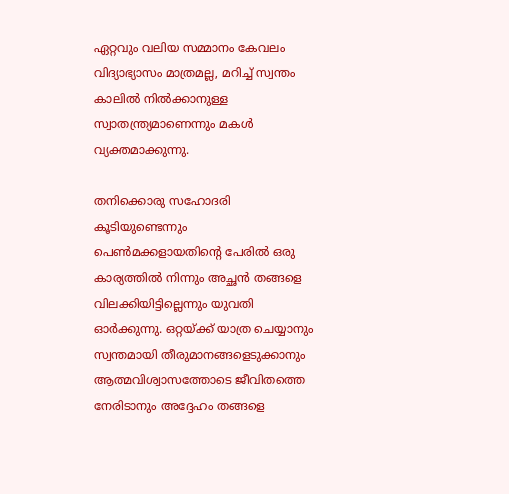ഏറ്റവും വലിയ സമ്മാനം കേവലം വിദ്യാഭ്യാസം മാത്രമല്ല, മറിച്ച് സ്വന്തം കാലിൽ നിൽക്കാനുള്ള സ്വാതന്ത്ര്യമാണെന്നും മകൾ വ്യക്തമാക്കുന്നു.

തനിക്കൊരു സഹോദരി കൂടിയുണ്ടെന്നും പെൺമക്കളായതിന്‍റെ പേരിൽ ഒരു കാര്യത്തിൽ നിന്നും അച്ഛൻ തങ്ങളെ വിലക്കിയിട്ടില്ലെന്നും യുവതി ഓർക്കുന്നു. ഒറ്റയ്ക്ക് യാത്ര ചെയ്യാനും സ്വന്തമായി തീരുമാനങ്ങളെടുക്കാനും ആത്മവിശ്വാസത്തോടെ ജീവിതത്തെ നേരിടാനും അദ്ദേഹം തങ്ങളെ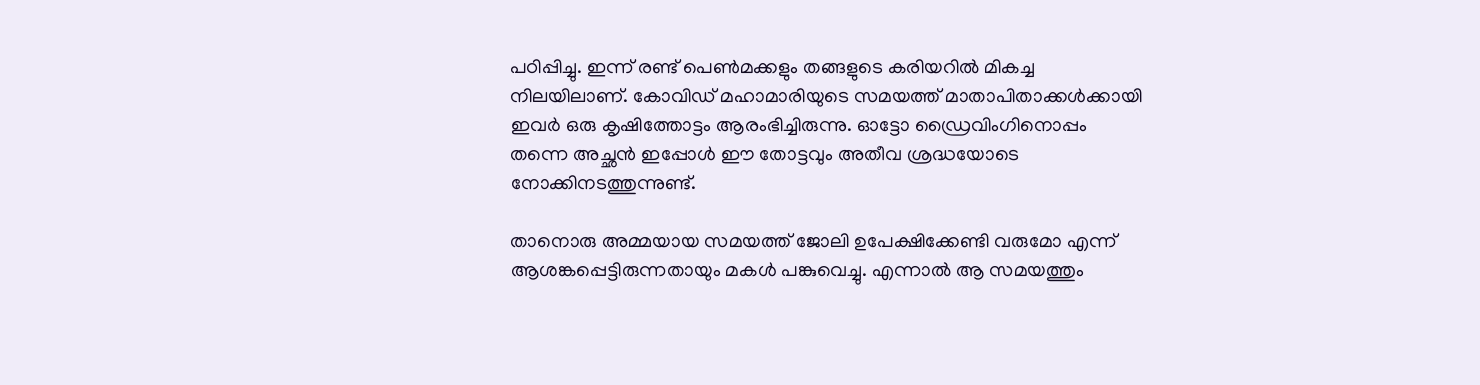പഠിപ്പിച്ചു. ഇന്ന് രണ്ട് പെൺമക്കളും തങ്ങളുടെ കരിയറിൽ മികച്ച നിലയിലാണ്. കോവിഡ് മഹാമാരിയുടെ സമയത്ത് മാതാപിതാക്കൾക്കായി ഇവർ ഒരു കൃഷിത്തോട്ടം ആരംഭിച്ചിരുന്നു. ഓട്ടോ ഡ്രൈവിംഗിനൊപ്പം തന്നെ അച്ഛൻ ഇപ്പോൾ ഈ തോട്ടവും അതീവ ശ്രദ്ധയോടെ നോക്കിനടത്തുന്നുണ്ട്.

താനൊരു അമ്മയായ സമയത്ത് ജോലി ഉപേക്ഷിക്കേണ്ടി വരുമോ എന്ന് ആശങ്കപ്പെട്ടിരുന്നതായും മകൾ പങ്കുവെച്ചു. എന്നാൽ ആ സമയത്തും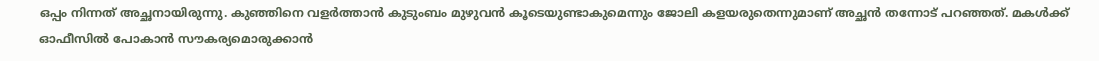ഒപ്പം നിന്നത് അച്ഛനായിരുന്നു. കുഞ്ഞിനെ വളർത്താൻ കുടുംബം മുഴുവൻ കൂടെയുണ്ടാകുമെന്നും ജോലി കളയരുതെന്നുമാണ് അച്ഛൻ തന്നോട് പറഞ്ഞത്. മകൾക്ക് ഓഫീസിൽ പോകാൻ സൗകര്യമൊരുക്കാൻ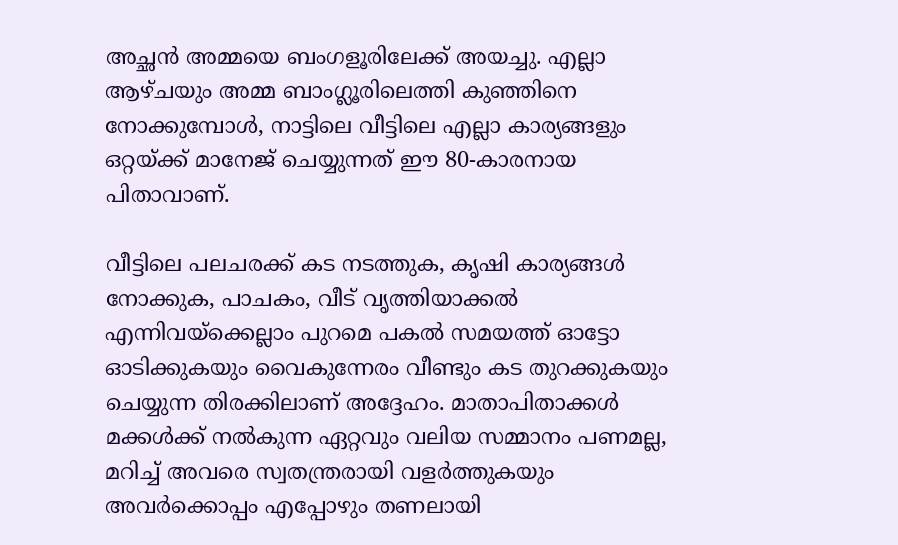അച്ഛൻ അമ്മയെ ബംഗളൂരിലേക്ക് അയച്ചു. എല്ലാ ആഴ്ചയും അമ്മ ബാംഗ്ലൂരിലെത്തി കുഞ്ഞിനെ നോക്കുമ്പോൾ, നാട്ടിലെ വീട്ടിലെ എല്ലാ കാര്യങ്ങളും ഒറ്റയ്ക്ക് മാനേജ് ചെയ്യുന്നത് ഈ 80-കാരനായ പിതാവാണ്.

വീട്ടിലെ പലചരക്ക് കട നടത്തുക, കൃഷി കാര്യങ്ങൾ നോക്കുക, പാചകം, വീട് വൃത്തിയാക്കൽ എന്നിവയ്ക്കെല്ലാം പുറമെ പകൽ സമയത്ത് ഓട്ടോ ഓടിക്കുകയും വൈകുന്നേരം വീണ്ടും കട തുറക്കുകയും ചെയ്യുന്ന തിരക്കിലാണ് അദ്ദേഹം. മാതാപിതാക്കൾ മക്കൾക്ക് നൽകുന്ന ഏറ്റവും വലിയ സമ്മാനം പണമല്ല, മറിച്ച് അവരെ സ്വതന്ത്രരായി വളർത്തുകയും അവർക്കൊപ്പം എപ്പോഴും തണലായി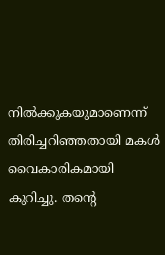നിൽക്കുകയുമാണെന്ന് തിരിച്ചറിഞ്ഞതായി മകൾ വൈകാരികമായി കുറിച്ചു. തന്‍റെ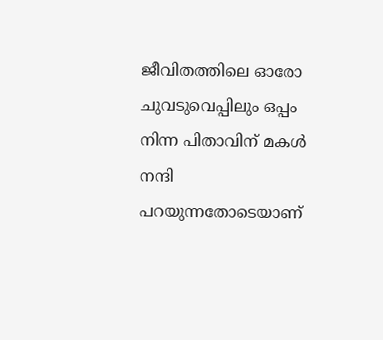ജീവിതത്തിലെ ഓരോ ചുവടുവെപ്പിലും ഒപ്പം നിന്ന പിതാവിന് മകൾ നന്ദി പറയുന്നതോടെയാണ്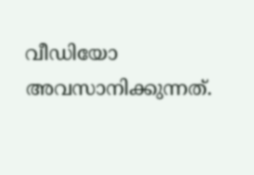വീഡിയോ അവസാനിക്കുന്നത്.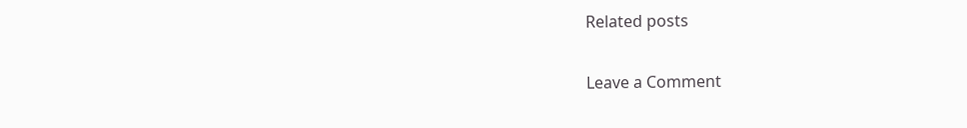Related posts

Leave a Comment